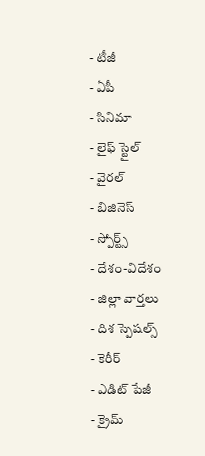- టీజీ
- ఏపీ
- సినిమా
- లైఫ్ స్టైల్
- వైరల్
- బిజినెస్
- స్పోర్ట్స్
- దేశం-విదేశం
- జిల్లా వార్తలు
- దిశ స్పెషల్స్
- కెరీర్
- ఎడిట్ పేజీ
- క్రైమ్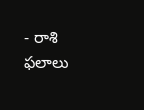- రాశి ఫలాలు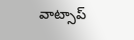వాట్సాప్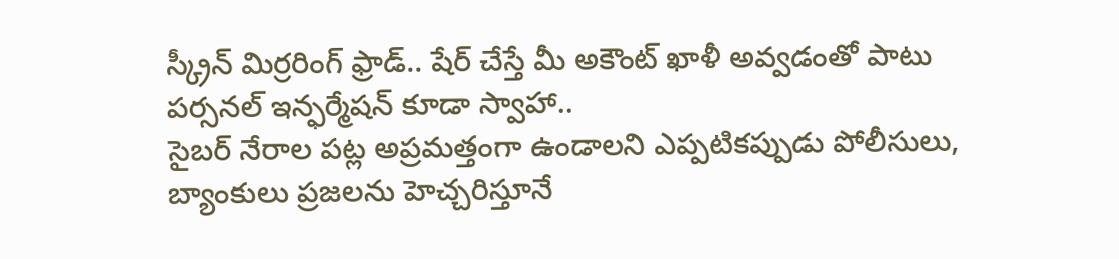స్క్రీన్ మిర్రరింగ్ ఫ్రాడ్.. షేర్ చేస్తే మీ అకౌంట్ ఖాళీ అవ్వడంతో పాటు పర్సనల్ ఇన్ఫర్మేషన్ కూడా స్వాహా..
సైబర్ నేరాల పట్ల అప్రమత్తంగా ఉండాలని ఎప్పటికప్పుడు పోలీసులు, బ్యాంకులు ప్రజలను హెచ్చరిస్తూనే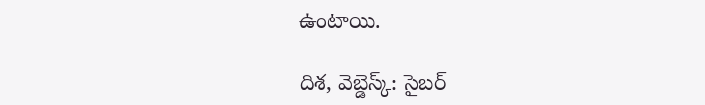ఉంటాయి.

దిశ, వెబ్డెస్క్: సైబర్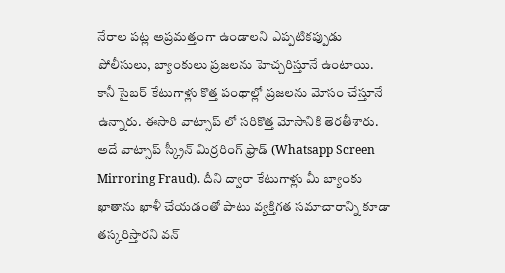నేరాల పట్ల అప్రమత్తంగా ఉండాలని ఎప్పటికప్పుడు పోలీసులు, బ్యాంకులు ప్రజలను హెచ్చరిస్తూనే ఉంటాయి. కానీ సైబర్ కేటుగాళ్లు కొత్త పంథాల్లో ప్రజలను మోసం చేస్తూనే ఉన్నారు. ఈసారి వాట్సాప్ లో సరికొత్త మోసానికి తెరతీశారు. అదే వాట్సాప్ స్క్రీన్ మిర్రరింగ్ ఫ్రాడ్ (Whatsapp Screen Mirroring Fraud). దీని ద్వారా కేటుగాళ్లు మీ బ్యాంకు ఖాతాను ఖాళీ చేయడంతో పాటు వ్యక్తిగత సమాచారాన్ని కూడా తస్కరిస్తారని వన్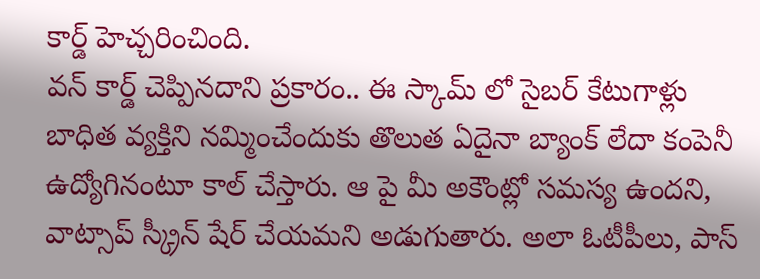కార్డ్ హెచ్చరించింది.
వన్ కార్డ్ చెప్పినదాని ప్రకారం.. ఈ స్కామ్ లో సైబర్ కేటుగాళ్లు బాధిత వ్యక్తిని నమ్మించేందుకు తొలుత ఏదైనా బ్యాంక్ లేదా కంపెనీ ఉద్యోగినంటూ కాల్ చేస్తారు. ఆ పై మీ అకౌంట్లో సమస్య ఉందని, వాట్సాప్ స్క్రీన్ షేర్ చేయమని అడుగుతారు. అలా ఓటీపీలు, పాస్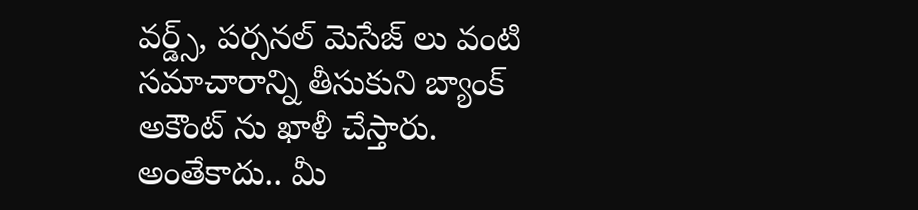వర్డ్స్, పర్సనల్ మెసేజ్ లు వంటి సమాచారాన్ని తీసుకుని బ్యాంక్ అకౌంట్ ను ఖాళీ చేస్తారు.
అంతేకాదు.. మీ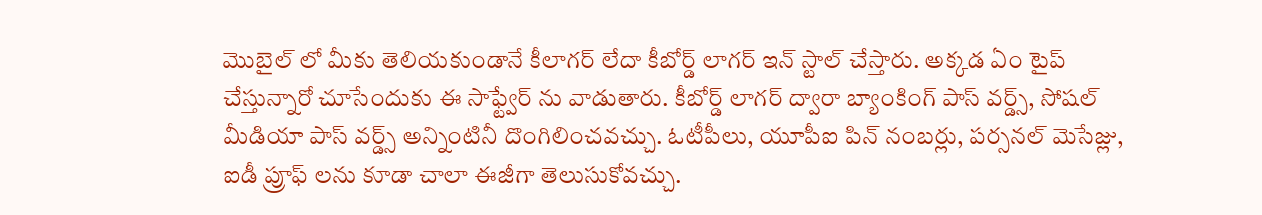మొబైల్ లో మీకు తెలియకుండానే కీలాగర్ లేదా కీబోర్డ్ లాగర్ ఇన్ స్టాల్ చేస్తారు. అక్కడ ఏం టైప్ చేస్తున్నారో చూసేందుకు ఈ సాఫ్ట్వేర్ ను వాడుతారు. కీబోర్డ్ లాగర్ ద్వారా బ్యాంకింగ్ పాస్ వర్డ్స్, సోషల్ మీడియా పాస్ వర్డ్స్ అన్నింటినీ దొంగిలించవచ్చు. ఓటీపీలు, యూపీఐ పిన్ నంబర్లు, పర్సనల్ మెసేజ్లు, ఐడీ ప్రూఫ్ లను కూడా చాలా ఈజీగా తెలుసుకోవచ్చు.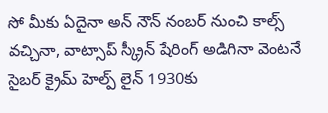సో మీకు ఏదైనా అన్ నౌన్ నంబర్ నుంచి కాల్స్ వచ్చినా, వాట్సాప్ స్క్రీన్ షేరింగ్ అడిగినా వెంటనే సైబర్ క్రైమ్ హెల్ప్ లైన్ 1930కు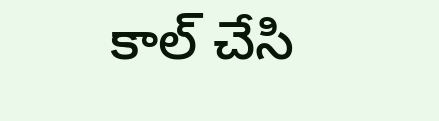కాల్ చేసి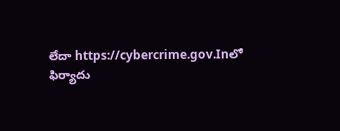లేదా https://cybercrime.gov.Inలో ఫిర్యాదు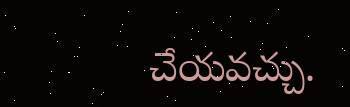చేయవచ్చు.